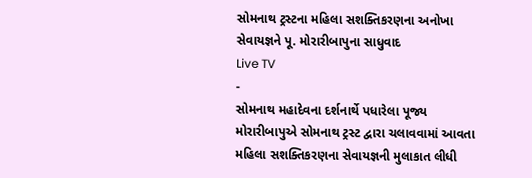સોમનાથ ટ્રસ્ટના મહિલા સશક્તિકરણના અનોખા સેવાયજ્ઞને પૂ. મોરારીબાપુના સાધુવાદ
Live TV
-
સોમનાથ મહાદેવના દર્શનાર્થે પધારેલા પૂજ્ય મોરારીબાપુએ સોમનાથ ટ્રસ્ટ દ્વારા ચલાવવામાં આવતા મહિલા સશક્તિકરણના સેવાયજ્ઞની મુલાકાત લીધી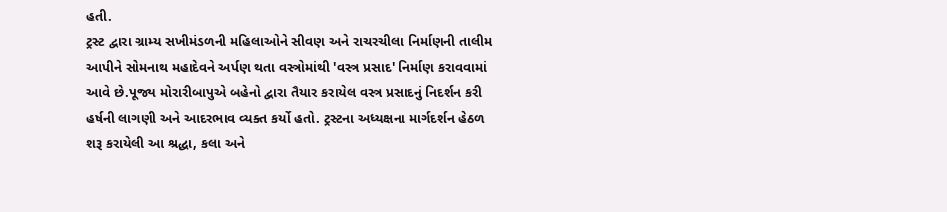હતી.
ટ્રસ્ટ દ્વારા ગ્રામ્ય સખીમંડળની મહિલાઓને સીવણ અને રાચરચીલા નિર્માણની તાલીમ આપીને સોમનાથ મહાદેવને અર્પણ થતા વસ્ત્રોમાંથી 'વસ્ત્ર પ્રસાદ' નિર્માણ કરાવવામાં આવે છે.પૂજ્ય મોરારીબાપુએ બહેનો દ્વારા તૈયાર કરાયેલ વસ્ત્ર પ્રસાદનું નિદર્શન કરી હર્ષની લાગણી અને આદરભાવ વ્યક્ત કર્યો હતો. ટ્રસ્ટના અધ્યક્ષના માર્ગદર્શન હેઠળ શરૂ કરાયેલી આ શ્રદ્ધા, કલા અને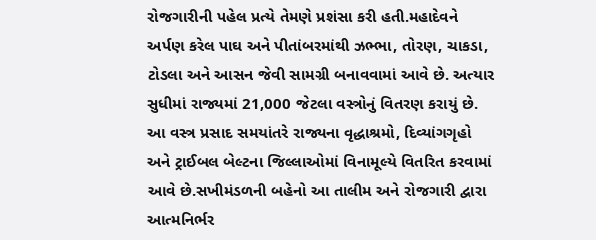રોજગારીની પહેલ પ્રત્યે તેમણે પ્રશંસા કરી હતી.મહાદેવને અર્પણ કરેલ પાઘ અને પીતાંબરમાંથી ઝભ્ભા, તોરણ, ચાકડા, ટોડલા અને આસન જેવી સામગ્રી બનાવવામાં આવે છે. અત્યાર સુધીમાં રાજ્યમાં 21,000 જેટલા વસ્ત્રોનું વિતરણ કરાયું છે.
આ વસ્ત્ર પ્રસાદ સમયાંતરે રાજ્યના વૃદ્ધાશ્રમો, દિવ્યાંગગૃહો અને ટ્રાઈબલ બેલ્ટના જિલ્લાઓમાં વિનામૂલ્યે વિતરિત કરવામાં આવે છે.સખીમંડળની બહેનો આ તાલીમ અને રોજગારી દ્વારા આત્મનિર્ભર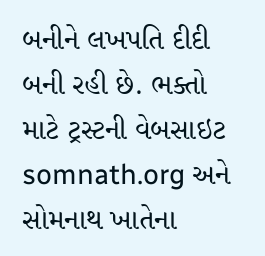બનીને લખપતિ દીદી બની રહી છે. ભક્તો માટે ટ્રસ્ટની વેબસાઇટ somnath.org અને સોમનાથ ખાતેના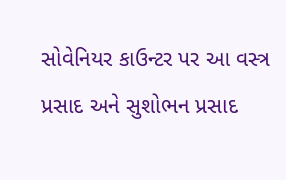સોવેનિયર કાઉન્ટર પર આ વસ્ત્ર પ્રસાદ અને સુશોભન પ્રસાદ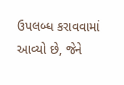ઉપલબ્ધ કરાવવામાં આવ્યો છે, જેને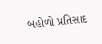બહોળો પ્રતિસાદ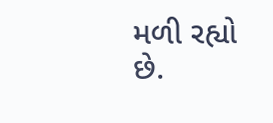મળી રહ્યો છે.